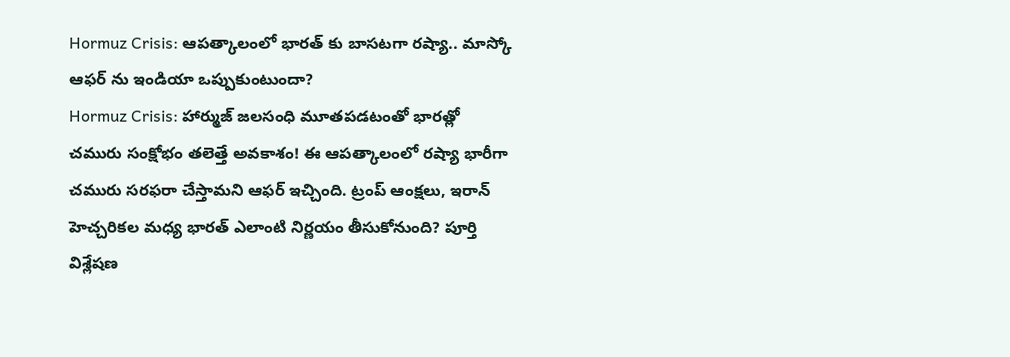Hormuz Crisis: ఆపత్కాలంలో భారత్ కు బాసటగా రష్యా.. మాస్కో ఆఫర్ ను ఇండియా ఒప్పుకుంటుందా?
Hormuz Crisis: హార్ముజ్ జలసంధి మూతపడటంతో భారత్లో చమురు సంక్షోభం తలెత్తే అవకాశం! ఈ ఆపత్కాలంలో రష్యా భారీగా చమురు సరఫరా చేస్తామని ఆఫర్ ఇచ్చింది. ట్రంప్ ఆంక్షలు, ఇరాన్ హెచ్చరికల మధ్య భారత్ ఎలాంటి నిర్ణయం తీసుకోనుంది? పూర్తి విశ్లేషణ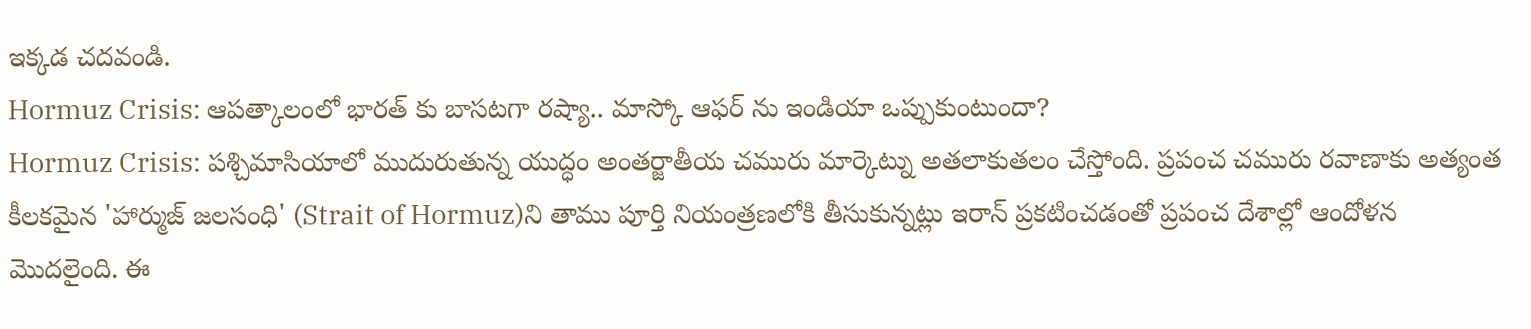ఇక్కడ చదవండి.
Hormuz Crisis: ఆపత్కాలంలో భారత్ కు బాసటగా రష్యా.. మాస్కో ఆఫర్ ను ఇండియా ఒప్పుకుంటుందా?
Hormuz Crisis: పశ్చిమాసియాలో ముదురుతున్న యుద్ధం అంతర్జాతీయ చమురు మార్కెట్ను అతలాకుతలం చేస్తోంది. ప్రపంచ చమురు రవాణాకు అత్యంత కీలకమైన 'హార్ముజ్ జలసంధి' (Strait of Hormuz)ని తాము పూర్తి నియంత్రణలోకి తీసుకున్నట్లు ఇరాన్ ప్రకటించడంతో ప్రపంచ దేశాల్లో ఆందోళన మొదలైంది. ఈ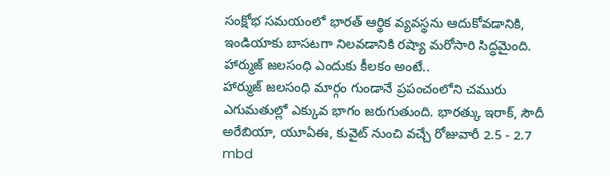సంక్షోభ సమయంలో భారత్ ఆర్థిక వ్యవస్థను ఆదుకోవడానికి, ఇండియాకు బాసటగా నిలవడానికి రష్యా మరోసారి సిద్ధమైంది.
హార్ముజ్ జలసంధి ఎందుకు కీలకం అంటే..
హార్ముజ్ జలసంధి మార్గం గుండానే ప్రపంచంలోని చమురు ఎగుమతుల్లో ఎక్కువ భాగం జరుగుతుంది. భారత్కు ఇరాక్, సౌదీ అరేబియా, యూఏఈ, కువైట్ నుంచి వచ్చే రోజువారీ 2.5 - 2.7 mbd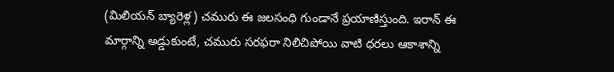(మిలియన్ బ్యారెళ్ల) చమురు ఈ జలసంధి గుండానే ప్రయాణిస్తుంది. ఇరాన్ ఈ మార్గాన్ని అడ్డుకుంటే, చమురు సరఫరా నిలిచిపోయి వాటి ధరలు ఆకాశాన్ని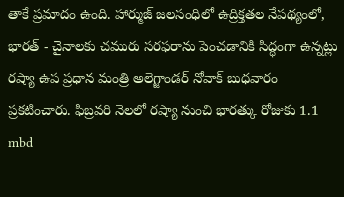తాకే ప్రమాదం ఉంది. హార్ముజ్ జలసంధిలో ఉద్రిక్తతల నేపథ్యంలో, భారత్ - చైనాలకు చమురు సరఫరాను పెంచడానికి సిద్ధంగా ఉన్నట్లు రష్యా ఉప ప్రధాన మంత్రి అలెగ్జాండర్ నోవాక్ బుధవారం ప్రకటించారు. ఫిబ్రవరి నెలలో రష్యా నుంచి భారత్కు రోజుకు 1.1 mbd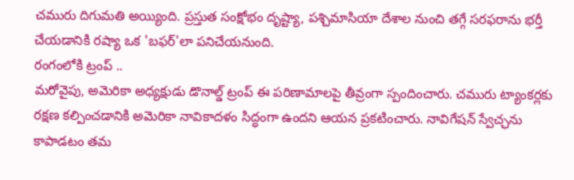చమురు దిగుమతి అయ్యింది. ప్రస్తుత సంక్షోభం దృష్ట్యా, పశ్చిమాసియా దేశాల నుంచి తగ్గే సరఫరాను భర్తీ చేయడానికి రష్యా ఒక 'బఫర్'లా పనిచేయనుంది.
రంగంలోకి ట్రంప్ ..
మరోవైపు, అమెరికా అధ్యక్షుడు డొనాల్డ్ ట్రంప్ ఈ పరిణామాలపై తీవ్రంగా స్పందించారు. చమురు ట్యాంకర్లకు రక్షణ కల్పించడానికి అమెరికా నావికాదళం సిద్ధంగా ఉందని ఆయన ప్రకటించారు. నావిగేషన్ స్వేచ్ఛను కాపాడటం తమ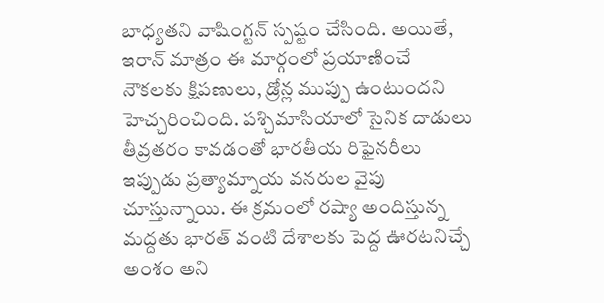బాధ్యతని వాషింగ్టన్ స్పష్టం చేసింది. అయితే, ఇరాన్ మాత్రం ఈ మార్గంలో ప్రయాణించే నౌకలకు క్షిపణులు, డ్రోన్ల ముప్పు ఉంటుందని హెచ్చరించింది. పశ్చిమాసియాలో సైనిక దాడులు తీవ్రతరం కావడంతో భారతీయ రిఫైనరీలు ఇప్పుడు ప్రత్యామ్నాయ వనరుల వైపు చూస్తున్నాయి. ఈ క్రమంలో రష్యా అందిస్తున్న మద్దతు భారత్ వంటి దేశాలకు పెద్ద ఊరటనిచ్చే అంశం అని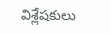విశ్లేషకులు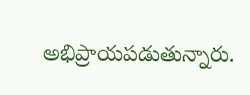అభిప్రాయపడుతున్నారు.